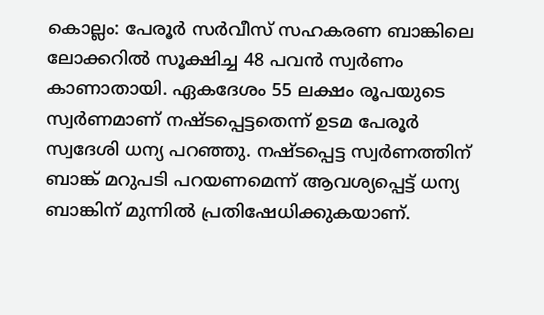കൊല്ലം: പേരൂർ സർവീസ് സഹകരണ ബാങ്കിലെ ലോക്കറിൽ സൂക്ഷിച്ച 48 പവൻ സ്വർണം കാണാതായി. ഏകദേശം 55 ലക്ഷം രൂപയുടെ സ്വർണമാണ് നഷ്ടപ്പെട്ടതെന്ന് ഉടമ പേരൂർ സ്വദേശി ധന്യ പറഞ്ഞു. നഷ്ടപ്പെട്ട സ്വർണത്തിന് ബാങ്ക് മറുപടി പറയണമെന്ന് ആവശ്യപ്പെട്ട് ധന്യ ബാങ്കിന് മുന്നിൽ പ്രതിഷേധിക്കുകയാണ്.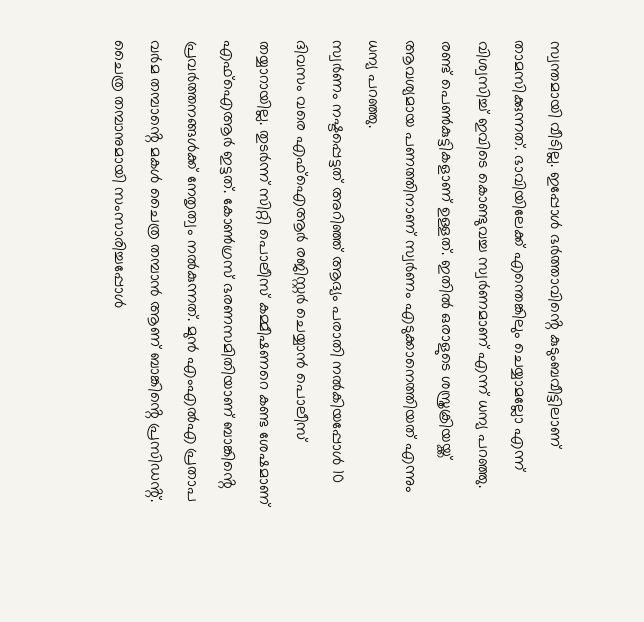സ്വന്തമായി വീടില്ല. ഇപ്പോൾ ഭർത്താവിൻ്റെ കുടുംബവീട്ടിലാണ് താമസിക്കുന്നത്. ഭാവിയിലേക്ക് എന്തെങ്കിലും ചെയ്യാമല്ലോ എന്ന് വിശ്വസിച്ച് ഇവിടെ കൊണ്ടുവച്ച സ്വർണമാണ് എന്ന് ധന്യ പറഞ്ഞു. രണ്ട് പെൺകുട്ടികളാണ് ഉള്ളത്. ഇതിൽ ഒരാളുടെ ശസ്ത്രക്രിയയ്ക്ക് ആവശ്യമായ പണത്തിനാണ് സ്വർണം എടുക്കാനെത്തിയത് എന്നും ധന്യ പറഞ്ഞു.
സ്വർണം നഷ്ടപ്പെട്ടത് അറിഞ്ഞ് ആദ്യം പരാതി നൽകിയപ്പോൾ 10 ദിവസം വരെ എഫ്ഐആർ രജിസ്റ്റർ ചെയ്യാൻ പൊലീസ് തയ്യാറായില്ല. തുടർന്ന് സിറ്റി പൊലീസ് കമ്മീഷണറെ കണ്ട ശേഷമാണ് എഫ്ഐആർ ഇട്ടത്. കോൺഗ്രസ് ഭരണസമിതിയാണ് ബാങ്കിൻ്റെ പ്രവർത്തനങ്ങൾക്ക് നേതൃത്വം നൽകുന്നത്. മുൻ എംഎൽഎ പ്രതാപ വർമ തമ്പാൻ്റെ മകൾ ചൈത്ര തമ്പാൻ ആണ് ബാങ്കിൻ്റെ പ്രസിഡൻ്റ്. ചൈത്ര തമ്പാനുമായി സംസാരിച്ചപ്പോൾ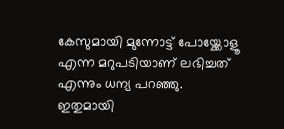കേസുമായി മുന്നോട്ട് പോയ്ക്കോളൂ എന്ന മറുപടിയാണ് ലഭിച്ചത് എന്നും ധന്യ പറഞ്ഞു.
ഇതുമായി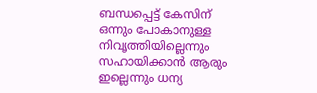ബന്ധപ്പെട്ട് കേസിന് ഒന്നും പോകാനുള്ള നിവൃത്തിയില്ലെന്നും സഹായിക്കാൻ ആരും ഇല്ലെന്നും ധന്യ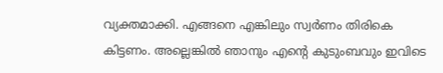വ്യക്തമാക്കി. എങ്ങനെ എങ്കിലും സ്വർണം തിരികെ കിട്ടണം. അല്ലെങ്കിൽ ഞാനും എൻ്റെ കുടുംബവും ഇവിടെ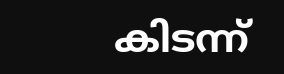കിടന്ന്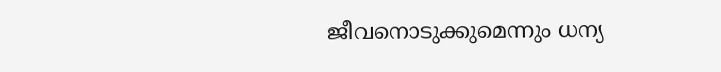ജീവനൊടുക്കുമെന്നും ധന്യ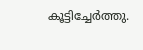കൂട്ടിച്ചേർത്തു.